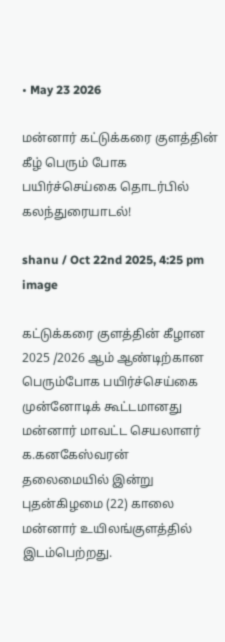• May 23 2026

மன்னார் கட்டுக்கரை குளத்தின் கீழ் பெரும் போக பயிர்ச்செய்கை தொடர்பில் கலந்துரையாடல்!

shanu / Oct 22nd 2025, 4:25 pm
image

கட்டுக்கரை குளத்தின் கீழான 2025 /2026 ஆம் ஆண்டிற்கான பெரும்போக பயிர்ச்செய்கை முன்னோடிக் கூட்டமானது மன்னார் மாவட்ட செயலாளர் க.கனகேஸ்வரன் தலைமையில் இன்று புதன்கிழமை (22) காலை மன்னார் உயிலங்குளத்தில் இடம்பெற்றது.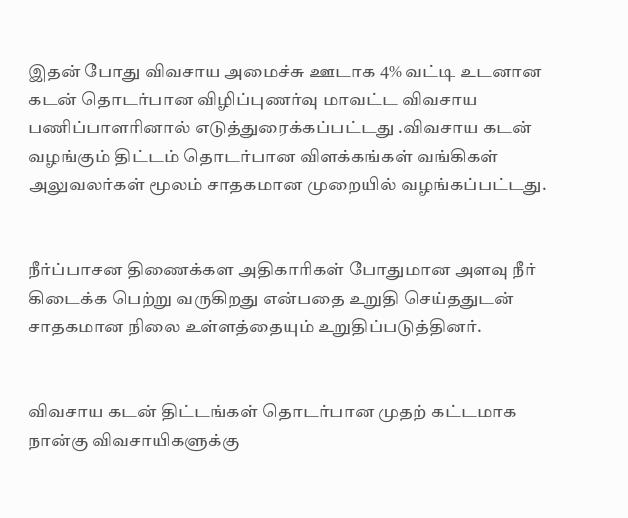இதன் போது விவசாய அமைச்சு ஊடாக 4% வட்டி உடனான கடன் தொடர்பான விழிப்புணர்வு மாவட்ட விவசாய பணிப்பாளரினால் எடுத்துரைக்கப்பட்டது .விவசாய கடன் வழங்கும் திட்டம் தொடர்பான விளக்கங்கள் வங்கிகள் அலுவலர்கள் மூலம் சாதகமான முறையில் வழங்கப்பட்டது.


நீர்ப்பாசன திணைக்கள அதிகாரிகள் போதுமான அளவு நீர் கிடைக்க பெற்று வருகிறது என்பதை உறுதி செய்ததுடன் சாதகமான நிலை உள்ளத்தையும் உறுதிப்படுத்தினர்.


விவசாய கடன் திட்டங்கள் தொடர்பான முதற் கட்டமாக நான்கு விவசாயிகளுக்கு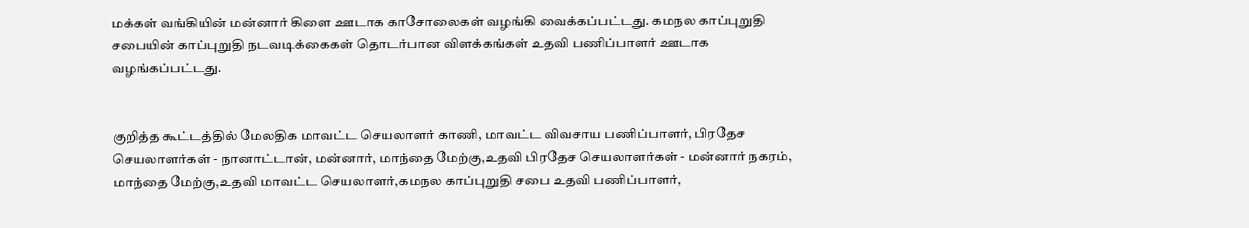மக்கள் வங்கியின் மன்னார் கிளை ஊடாக காசோலைகள் வழங்கி வைக்கப்பட்டது. கமநல காப்புறுதி சபையின் காப்புறுதி நடவடிக்கைகள் தொடர்பான விளக்கங்கள் உதவி பணிப்பாளர் ஊடாக வழங்கப்பட்டது.


குறித்த கூட்டத்தில் மேலதிக மாவட்ட செயலாளர் காணி, மாவட்ட விவசாய பணிப்பாளர், பிரதேச செயலாளர்கள் - நானாட்டான், மன்னார், மாந்தை மேற்கு,உதவி பிரதேச செயலாளர்கள் - மன்னார் நகரம், மாந்தை மேற்கு,உதவி மாவட்ட செயலாளர்,கமநல காப்புறுதி சபை உதவி பணிப்பாளர்,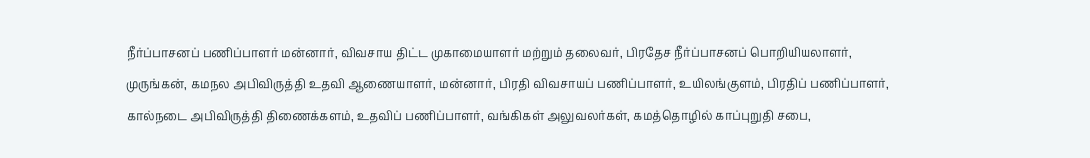நீர்ப்பாசனப் பணிப்பாளர் மன்னார், விவசாய திட்ட முகாமையாளர் மற்றும் தலைவர், பிரதேச நீர்ப்பாசனப் பொறியியலாளர், முருங்கன், கமநல அபிவிருத்தி உதவி ஆணையாளர், மன்னார், பிரதி விவசாயப் பணிப்பாளர், உயிலங்குளம், பிரதிப் பணிப்பாளர், கால்நடை அபிவிருத்தி திணைக்களம், உதவிப் பணிப்பாளர், வங்கிகள் அலுவலர்கள், கமத்தொழில் காப்புறுதி சபை,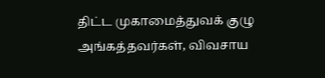திட்ட முகாமைத்துவக் குழு அங்கத்தவர்கள், விவசாய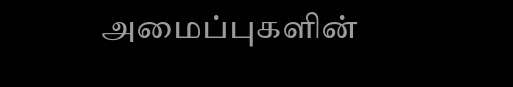அமைப்புகளின்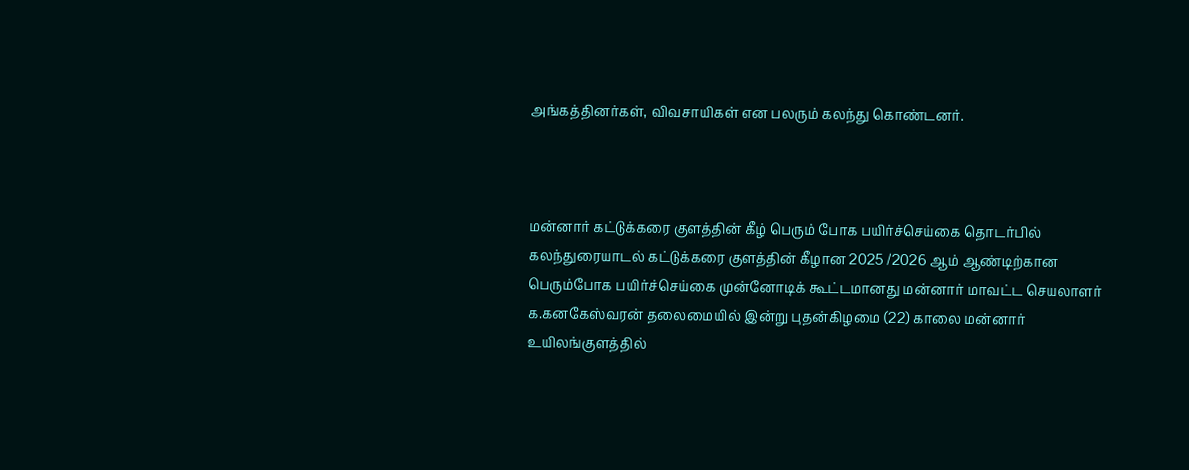அங்கத்தினர்கள், விவசாயிகள் என பலரும் கலந்து கொண்டனர்.



மன்னார் கட்டுக்கரை குளத்தின் கீழ் பெரும் போக பயிர்ச்செய்கை தொடர்பில் கலந்துரையாடல் கட்டுக்கரை குளத்தின் கீழான 2025 /2026 ஆம் ஆண்டிற்கான பெரும்போக பயிர்ச்செய்கை முன்னோடிக் கூட்டமானது மன்னார் மாவட்ட செயலாளர் க.கனகேஸ்வரன் தலைமையில் இன்று புதன்கிழமை (22) காலை மன்னார் உயிலங்குளத்தில்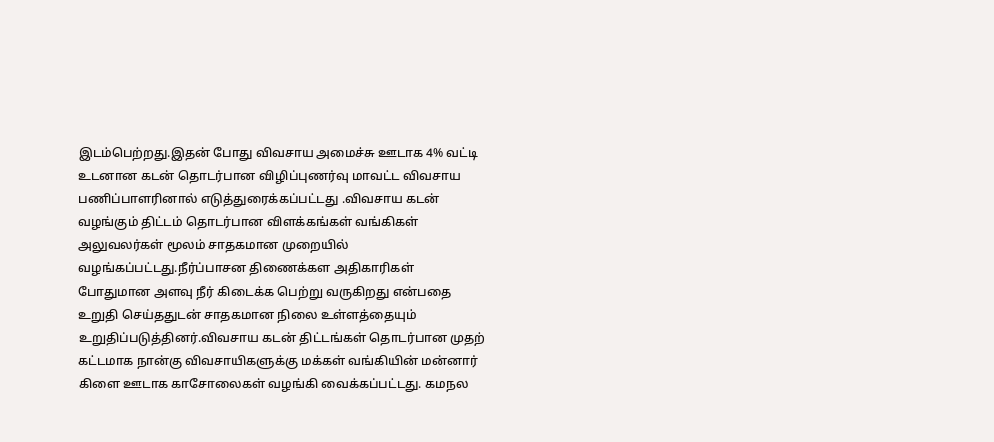இடம்பெற்றது.இதன் போது விவசாய அமைச்சு ஊடாக 4% வட்டி உடனான கடன் தொடர்பான விழிப்புணர்வு மாவட்ட விவசாய பணிப்பாளரினால் எடுத்துரைக்கப்பட்டது .விவசாய கடன் வழங்கும் திட்டம் தொடர்பான விளக்கங்கள் வங்கிகள் அலுவலர்கள் மூலம் சாதகமான முறையில் வழங்கப்பட்டது.நீர்ப்பாசன திணைக்கள அதிகாரிகள் போதுமான அளவு நீர் கிடைக்க பெற்று வருகிறது என்பதை உறுதி செய்ததுடன் சாதகமான நிலை உள்ளத்தையும் உறுதிப்படுத்தினர்.விவசாய கடன் திட்டங்கள் தொடர்பான முதற் கட்டமாக நான்கு விவசாயிகளுக்கு மக்கள் வங்கியின் மன்னார் கிளை ஊடாக காசோலைகள் வழங்கி வைக்கப்பட்டது. கமநல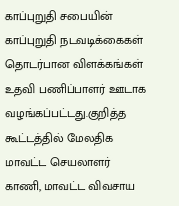காப்புறுதி சபையின் காப்புறுதி நடவடிக்கைகள் தொடர்பான விளக்கங்கள் உதவி பணிப்பாளர் ஊடாக வழங்கப்பட்டது.குறித்த கூட்டத்தில் மேலதிக மாவட்ட செயலாளர் காணி, மாவட்ட விவசாய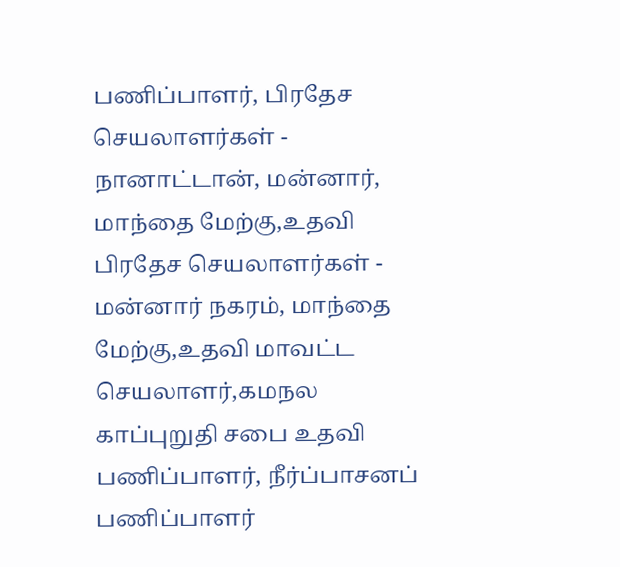பணிப்பாளர், பிரதேச செயலாளர்கள் - நானாட்டான், மன்னார், மாந்தை மேற்கு,உதவி பிரதேச செயலாளர்கள் - மன்னார் நகரம், மாந்தை மேற்கு,உதவி மாவட்ட செயலாளர்,கமநல காப்புறுதி சபை உதவி பணிப்பாளர், நீர்ப்பாசனப் பணிப்பாளர்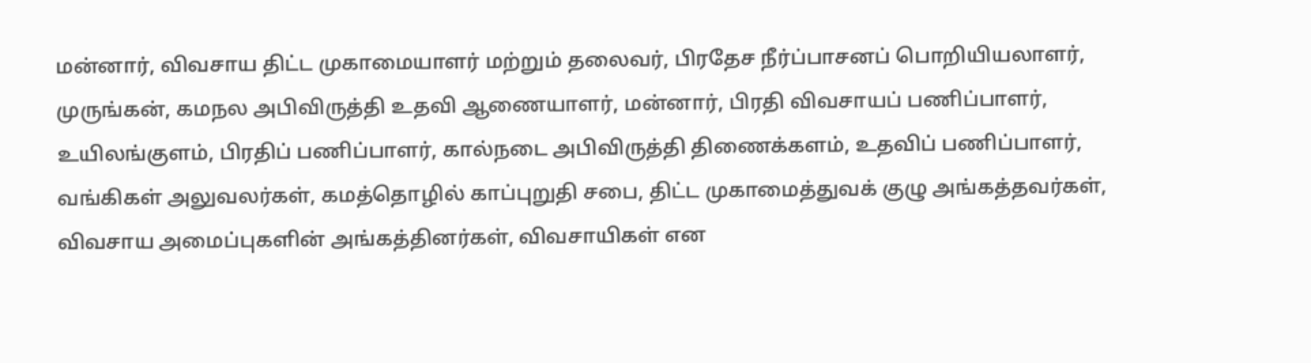மன்னார், விவசாய திட்ட முகாமையாளர் மற்றும் தலைவர், பிரதேச நீர்ப்பாசனப் பொறியியலாளர், முருங்கன், கமநல அபிவிருத்தி உதவி ஆணையாளர், மன்னார், பிரதி விவசாயப் பணிப்பாளர், உயிலங்குளம், பிரதிப் பணிப்பாளர், கால்நடை அபிவிருத்தி திணைக்களம், உதவிப் பணிப்பாளர், வங்கிகள் அலுவலர்கள், கமத்தொழில் காப்புறுதி சபை, திட்ட முகாமைத்துவக் குழு அங்கத்தவர்கள், விவசாய அமைப்புகளின் அங்கத்தினர்கள், விவசாயிகள் என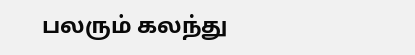பலரும் கலந்து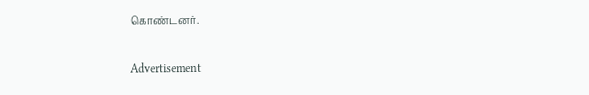கொண்டனர்.

Advertisement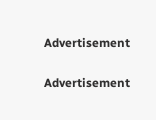Advertisement

Advertisement